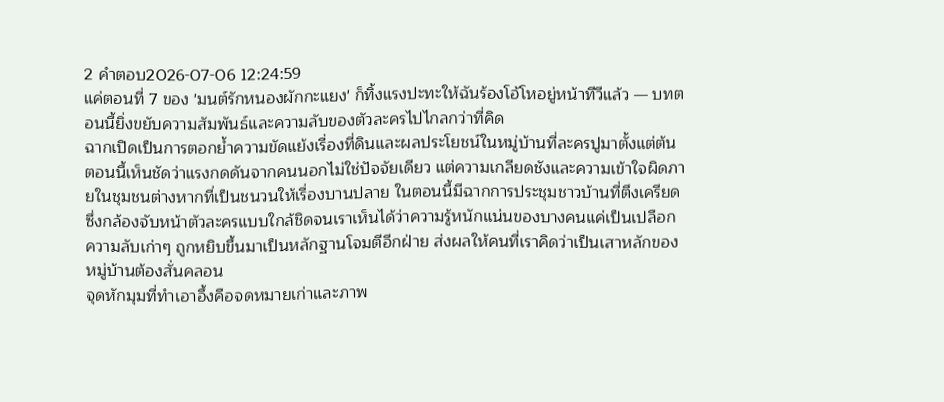2 คำตอบ2026-07-06 12:24:59
แค่ตอนที่ 7 ของ 'มนต์รักหนองผักกะแยง' ก็ทิ้งแรงปะทะให้ฉันร้องโอ้โหอยู่หน้าทีวีแล้ว — บทตอนนี้ยิ่งขยับความสัมพันธ์และความลับของตัวละครไปไกลกว่าที่คิด
ฉากเปิดเป็นการตอกย้ำความขัดแย้งเรื่องที่ดินและผลประโยชน์ในหมู่บ้านที่ละครปูมาตั้งแต่ต้น ตอนนี้เห็นชัดว่าแรงกดดันจากคนนอกไม่ใช่ปัจจัยเดียว แต่ความเกลียดชังและความเข้าใจผิดภายในชุมชนต่างหากที่เป็นชนวนให้เรื่องบานปลาย ในตอนนี้มีฉากการประชุมชาวบ้านที่ตึงเครียด ซึ่งกล้องจับหน้าตัวละครแบบใกล้ชิดจนเราเห็นได้ว่าความรู้หนักแน่นของบางคนแค่เป็นเปลือก ความลับเก่าๆ ถูกหยิบขึ้นมาเป็นหลักฐานโจมตีอีกฝ่าย ส่งผลให้คนที่เราคิดว่าเป็นเสาหลักของหมู่บ้านต้องสั่นคลอน
จุดหักมุมที่ทำเอาอึ้งคือจดหมายเก่าและภาพ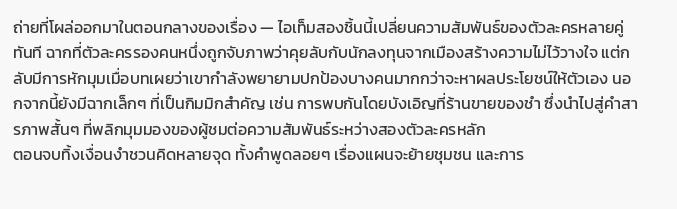ถ่ายที่โผล่ออกมาในตอนกลางของเรื่อง — ไอเท็มสองชิ้นนี้เปลี่ยนความสัมพันธ์ของตัวละครหลายคู่ทันที ฉากที่ตัวละครรองคนหนึ่งถูกจับภาพว่าคุยลับกับนักลงทุนจากเมืองสร้างความไม่ไว้วางใจ แต่กลับมีการหักมุมเมื่อบทเผยว่าเขากำลังพยายามปกป้องบางคนมากกว่าจะหาผลประโยชน์ให้ตัวเอง นอกจากนี้ยังมีฉากเล็กๆ ที่เป็นกิมมิกสำคัญ เช่น การพบกันโดยบังเอิญที่ร้านขายของชำ ซึ่งนำไปสู่คำสารภาพสั้นๆ ที่พลิกมุมมองของผู้ชมต่อความสัมพันธ์ระหว่างสองตัวละครหลัก
ตอนจบทิ้งเงื่อนงำชวนคิดหลายจุด ทั้งคำพูดลอยๆ เรื่องแผนจะย้ายชุมชน และการ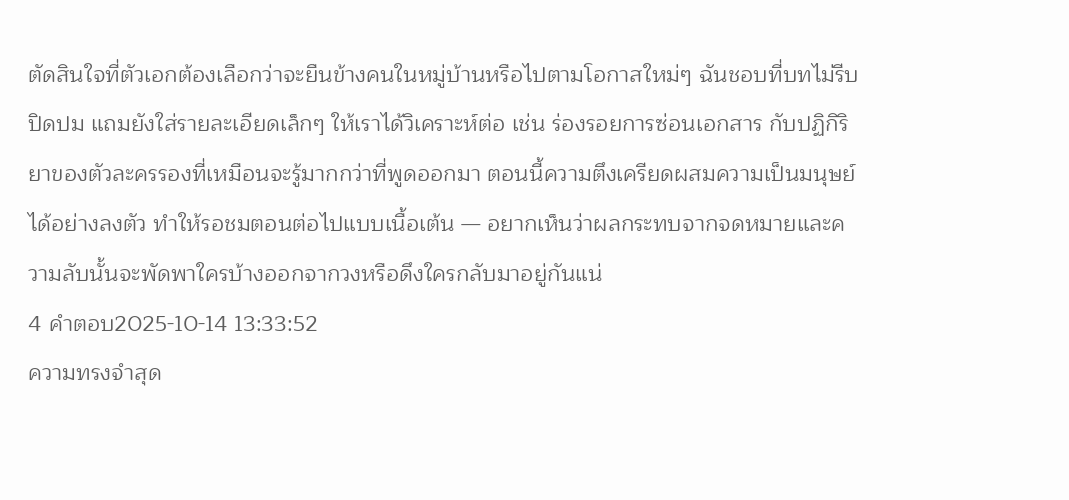ตัดสินใจที่ตัวเอกต้องเลือกว่าจะยืนข้างคนในหมู่บ้านหรือไปตามโอกาสใหม่ๆ ฉันชอบที่บทไม่รีบปิดปม แถมยังใส่รายละเอียดเล็กๆ ให้เราได้วิเคราะห์ต่อ เช่น ร่องรอยการซ่อนเอกสาร กับปฏิกิริยาของตัวละครรองที่เหมือนจะรู้มากกว่าที่พูดออกมา ตอนนี้ความตึงเครียดผสมความเป็นมนุษย์ได้อย่างลงตัว ทำให้รอชมตอนต่อไปแบบเนื้อเต้น — อยากเห็นว่าผลกระทบจากจดหมายและความลับนั้นจะพัดพาใครบ้างออกจากวงหรือดึงใครกลับมาอยู่กันแน่
4 คำตอบ2025-10-14 13:33:52
ความทรงจำสุด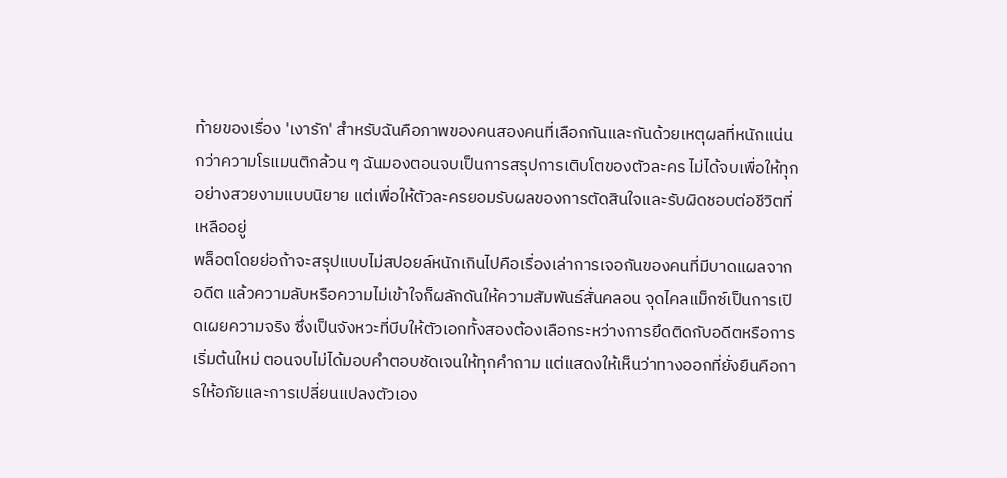ท้ายของเรื่อง 'เงารัก' สำหรับฉันคือภาพของคนสองคนที่เลือกกันและกันด้วยเหตุผลที่หนักแน่นกว่าความโรแมนติกล้วน ๆ ฉันมองตอนจบเป็นการสรุปการเติบโตของตัวละคร ไม่ได้จบเพื่อให้ทุกอย่างสวยงามแบบนิยาย แต่เพื่อให้ตัวละครยอมรับผลของการตัดสินใจและรับผิดชอบต่อชีวิตที่เหลืออยู่
พล็อตโดยย่อถ้าจะสรุปแบบไม่สปอยล์หนักเกินไปคือเรื่องเล่าการเจอกันของคนที่มีบาดแผลจากอดีต แล้วความลับหรือความไม่เข้าใจก็ผลักดันให้ความสัมพันธ์สั่นคลอน จุดไคลแม็กซ์เป็นการเปิดเผยความจริง ซึ่งเป็นจังหวะที่บีบให้ตัวเอกทั้งสองต้องเลือกระหว่างการยึดติดกับอดีตหรือการเริ่มต้นใหม่ ตอนจบไม่ได้มอบคำตอบชัดเจนให้ทุกคำถาม แต่แสดงให้เห็นว่าทางออกที่ยั่งยืนคือการให้อภัยและการเปลี่ยนแปลงตัวเอง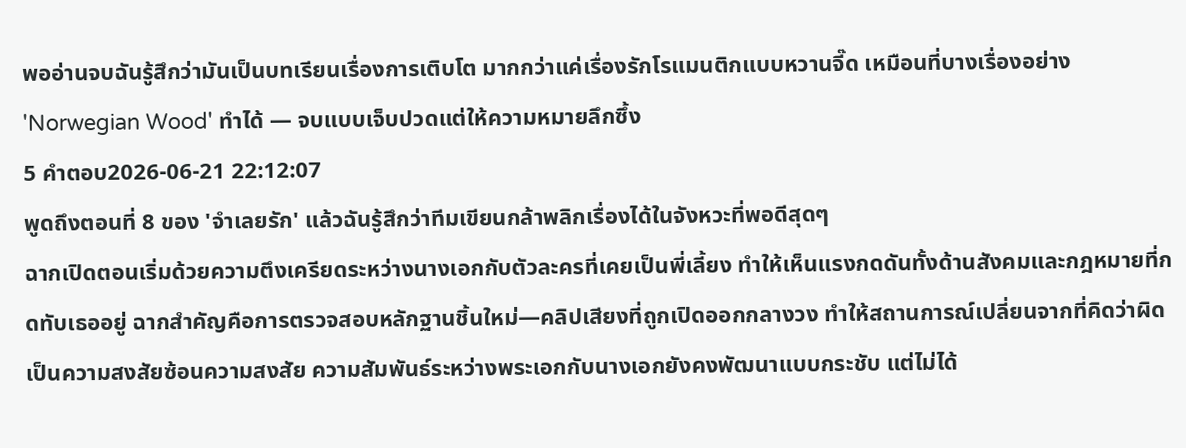พออ่านจบฉันรู้สึกว่ามันเป็นบทเรียนเรื่องการเติบโต มากกว่าแค่เรื่องรักโรแมนติกแบบหวานจี๊ด เหมือนที่บางเรื่องอย่าง 'Norwegian Wood' ทำได้ — จบแบบเจ็บปวดแต่ให้ความหมายลึกซึ้ง
5 คำตอบ2026-06-21 22:12:07
พูดถึงตอนที่ 8 ของ 'จำเลยรัก' แล้วฉันรู้สึกว่าทีมเขียนกล้าพลิกเรื่องได้ในจังหวะที่พอดีสุดๆ
ฉากเปิดตอนเริ่มด้วยความตึงเครียดระหว่างนางเอกกับตัวละครที่เคยเป็นพี่เลี้ยง ทำให้เห็นแรงกดดันทั้งด้านสังคมและกฎหมายที่กดทับเธออยู่ ฉากสำคัญคือการตรวจสอบหลักฐานชิ้นใหม่—คลิปเสียงที่ถูกเปิดออกกลางวง ทำให้สถานการณ์เปลี่ยนจากที่คิดว่าผิดเป็นความสงสัยซ้อนความสงสัย ความสัมพันธ์ระหว่างพระเอกกับนางเอกยังคงพัฒนาแบบกระชับ แต่ไม่ได้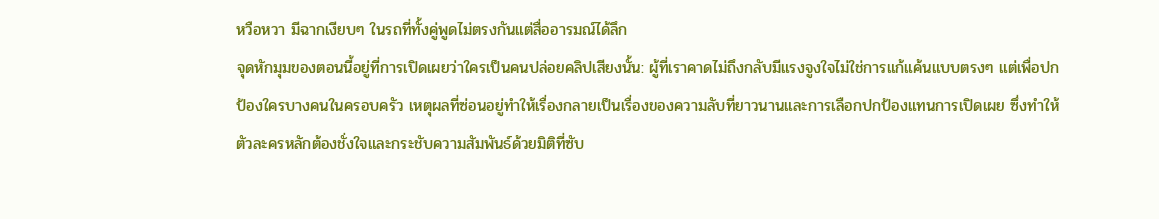หวือหวา มีฉากเงียบๆ ในรถที่ทั้งคู่พูดไม่ตรงกันแต่สื่ออารมณ์ได้ลึก
จุดหักมุมของตอนนี้อยู่ที่การเปิดเผยว่าใครเป็นคนปล่อยคลิปเสียงนั้น: ผู้ที่เราคาดไม่ถึงกลับมีแรงจูงใจไม่ใช่การแก้แค้นแบบตรงๆ แต่เพื่อปกป้องใครบางคนในครอบครัว เหตุผลที่ซ่อนอยู่ทำให้เรื่องกลายเป็นเรื่องของความลับที่ยาวนานและการเลือกปกป้องแทนการเปิดเผย ซึ่งทำให้ตัวละครหลักต้องชั่งใจและกระชับความสัมพันธ์ด้วยมิติที่ซับ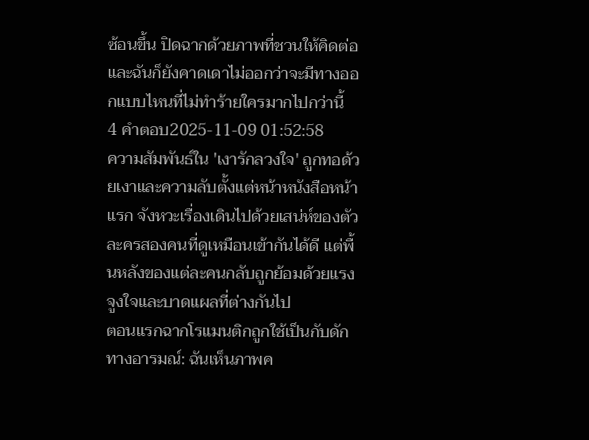ซ้อนขึ้น ปิดฉากด้วยภาพที่ชวนให้คิดต่อ และฉันก็ยังคาดเดาไม่ออกว่าจะมีทางออกแบบไหนที่ไม่ทำร้ายใครมากไปกว่านี้
4 คำตอบ2025-11-09 01:52:58
ความสัมพันธ์ใน 'เงารักลวงใจ' ถูกทอด้วยเงาและความลับตั้งแต่หน้าหนังสือหน้าแรก จังหวะเรื่องเดินไปด้วยเสน่ห์ของตัวละครสองคนที่ดูเหมือนเข้ากันได้ดี แต่พื้นหลังของแต่ละคนกลับถูกย้อมด้วยแรงจูงใจและบาดแผลที่ต่างกันไป
ตอนแรกฉากโรแมนติกถูกใช้เป็นกับดักทางอารมณ์: ฉันเห็นภาพค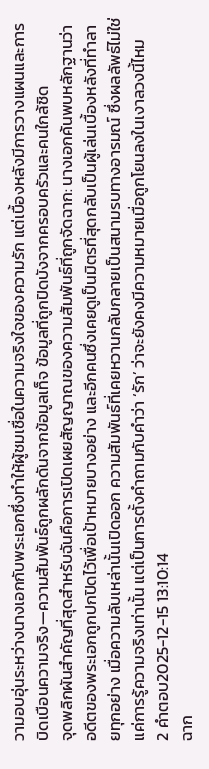วามอบอุ่นระหว่างนางเอกกับพระเอกซึ่งทำให้ผู้ชมเชื่อในความจริงใจของความรัก แต่เบื้องหลังมีการวางแผนและการบิดเบือนความจริง—ความสัมพันธ์ถูกผลักดันจากข้อมูลเท็จ ข้อมูลที่ถูกปิดบังจากครอบครัวและคนใกล้ชิด
จุดพลิกผันสำคัญที่สุดสำหรับฉันคือการเปิดเผยสัญญาณของความสัมพันธ์ที่ถูกจัดฉาก: นางเอกค้นพบหลักฐานว่าอดีตของพระเอกถูกปกปิดไว้เพื่อเป้าหมายบางอย่าง และอีกคนซึ่งเคยดูเป็นมิตรที่สุดกลับเป็นผู้เล่นเบื้องหลังที่ทำลายทุกอย่าง เมื่อความลับเหล่านั้นเปิดออก ความสัมพันธ์ที่เคยหวานกลับกลายเป็นสนามรบทางอารมณ์ ซึ่งผลลัพธ์ไม่ใช่แค่การรู้ความจริงเท่านั้น แต่เป็นการตั้งคำถามกับคำว่า ‘รัก’ ว่าจะยังคงมีความหมายเมื่อถูกโยนลงในเงาลวงนี้ไหม
2 คำตอบ2025-12-15 13:10:14
ฉาก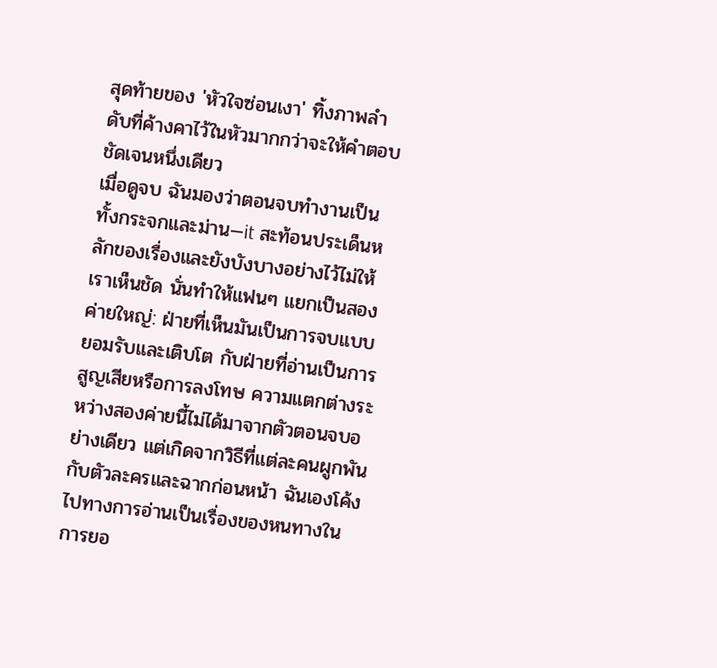สุดท้ายของ 'หัวใจซ่อนเงา' ทิ้งภาพลำดับที่ค้างคาไว้ในหัวมากกว่าจะให้คำตอบชัดเจนหนึ่งเดียว
เมื่อดูจบ ฉันมองว่าตอนจบทำงานเป็นทั้งกระจกและม่าน—it สะท้อนประเด็นหลักของเรื่องและยังบังบางอย่างไว้ไม่ให้เราเห็นชัด นั่นทำให้แฟนๆ แยกเป็นสองค่ายใหญ่: ฝ่ายที่เห็นมันเป็นการจบแบบยอมรับและเติบโต กับฝ่ายที่อ่านเป็นการสูญเสียหรือการลงโทษ ความแตกต่างระหว่างสองค่ายนี้ไม่ได้มาจากตัวตอนจบอย่างเดียว แต่เกิดจากวิธีที่แต่ละคนผูกพันกับตัวละครและฉากก่อนหน้า ฉันเองโค้งไปทางการอ่านเป็นเรื่องของหนทางในการยอ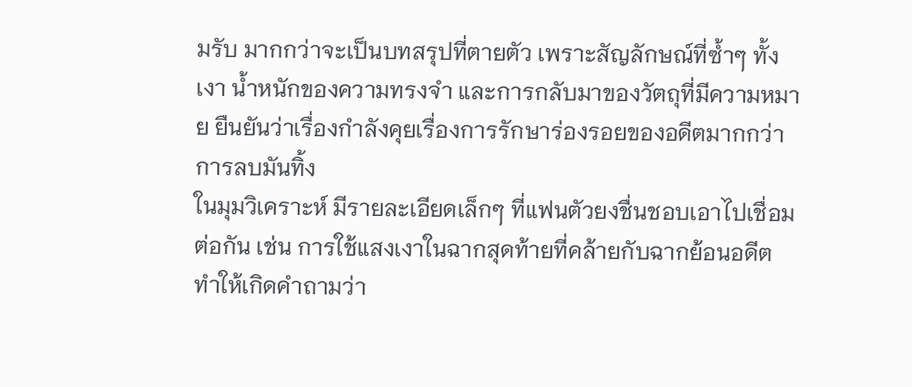มรับ มากกว่าจะเป็นบทสรุปที่ตายตัว เพราะสัญลักษณ์ที่ซ้ำๆ ทั้งเงา น้ำหนักของความทรงจำ และการกลับมาของวัตถุที่มีความหมาย ยืนยันว่าเรื่องกำลังคุยเรื่องการรักษาร่องรอยของอดีตมากกว่าการลบมันทิ้ง
ในมุมวิเคราะห์ มีรายละเอียดเล็กๆ ที่แฟนตัวยงชื่นชอบเอาไปเชื่อมต่อกัน เช่น การใช้แสงเงาในฉากสุดท้ายที่คล้ายกับฉากย้อนอดีต ทำให้เกิดคำถามว่า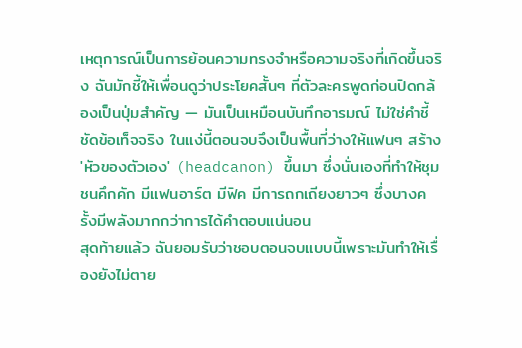เหตุการณ์เป็นการย้อนความทรงจำหรือความจริงที่เกิดขึ้นจริง ฉันมักชี้ให้เพื่อนดูว่าประโยคสั้นๆ ที่ตัวละครพูดก่อนปิดกล้องเป็นปุ่มสำคัญ — มันเป็นเหมือนบันทึกอารมณ์ ไม่ใช่คำชี้ชัดข้อเท็จจริง ในแง่นี้ตอนจบจึงเป็นพื้นที่ว่างให้แฟนๆ สร้าง 'หัวของตัวเอง' (headcanon) ขึ้นมา ซึ่งนั่นเองที่ทำให้ชุมชนคึกคัก มีแฟนอาร์ต มีฟิค มีการถกเถียงยาวๆ ซึ่งบางครั้งมีพลังมากกว่าการได้คำตอบแน่นอน
สุดท้ายแล้ว ฉันยอมรับว่าชอบตอนจบแบบนี้เพราะมันทำให้เรื่องยังไม่ตาย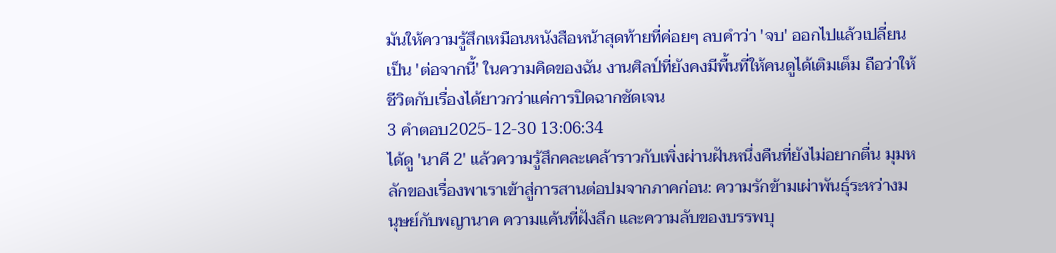มันให้ความรู้สึกเหมือนหนังสือหน้าสุดท้ายที่ค่อยๆ ลบคำว่า 'จบ' ออกไปแล้วเปลี่ยนเป็น 'ต่อจากนี้' ในความคิดของฉัน งานศิลป์ที่ยังคงมีพื้นที่ให้คนดูได้เติมเต็ม ถือว่าให้ชีวิตกับเรื่องได้ยาวกว่าแค่การปิดฉากชัดเจน
3 คำตอบ2025-12-30 13:06:34
ได้ดู 'นาคี 2' แล้วความรู้สึกคละเคล้าราวกับเพิ่งผ่านฝันหนึ่งคืนที่ยังไม่อยากตื่น มุมหลักของเรื่องพาเราเข้าสู่การสานต่อปมจากภาคก่อน: ความรักข้ามเผ่าพันธุ์ระหว่างมนุษย์กับพญานาค ความแค้นที่ฝังลึก และความลับของบรรพบุ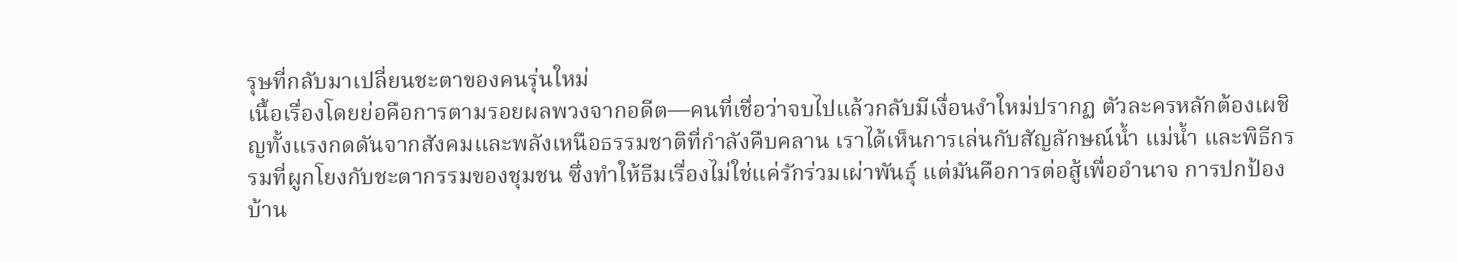รุษที่กลับมาเปลี่ยนชะตาของคนรุ่นใหม่
เนื้อเรื่องโดยย่อคือการตามรอยผลพวงจากอดีต—คนที่เชื่อว่าจบไปแล้วกลับมีเงื่อนงำใหม่ปรากฏ ตัวละครหลักต้องเผชิญทั้งแรงกดดันจากสังคมและพลังเหนือธรรมชาติที่กำลังคืบคลาน เราได้เห็นการเล่นกับสัญลักษณ์น้ำ แม่น้ำ และพิธีกรรมที่ผูกโยงกับชะตากรรมของชุมชน ซึ่งทำให้ธีมเรื่องไม่ใช่แค่รักร่วมเผ่าพันธุ์ แต่มันคือการต่อสู้เพื่ออำนาจ การปกป้องบ้าน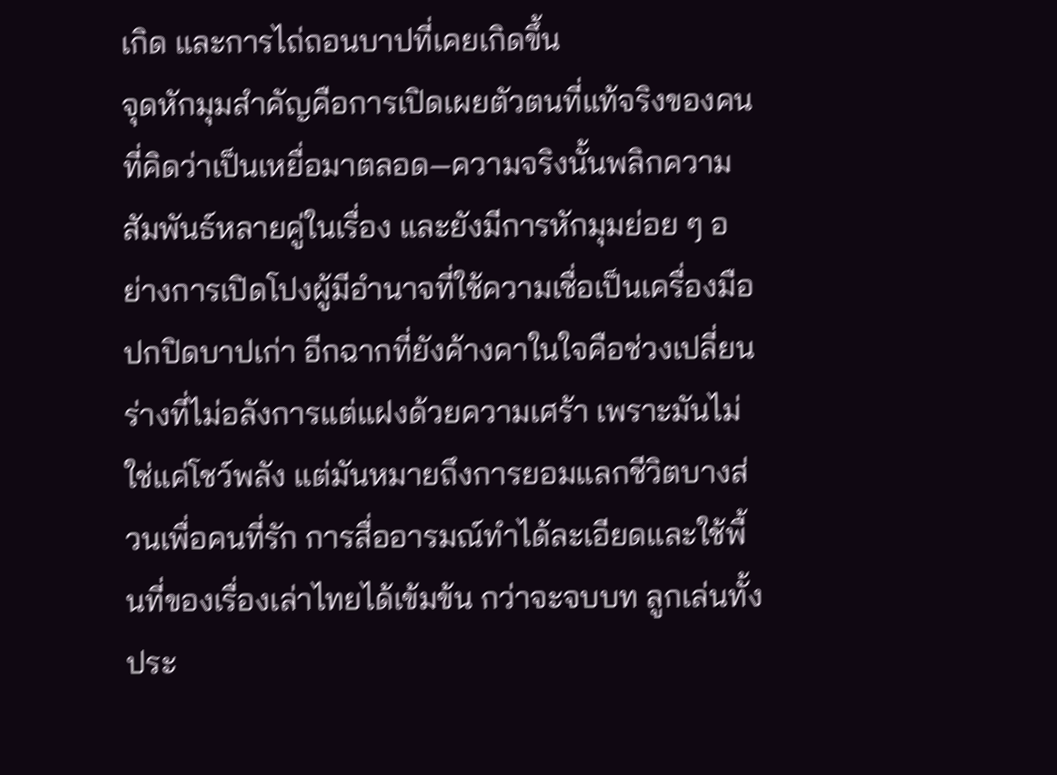เกิด และการไถ่ถอนบาปที่เคยเกิดขึ้น
จุดหักมุมสำคัญคือการเปิดเผยตัวตนที่แท้จริงของคนที่คิดว่าเป็นเหยื่อมาตลอด—ความจริงนั้นพลิกความสัมพันธ์หลายคู่ในเรื่อง และยังมีการหักมุมย่อย ๆ อย่างการเปิดโปงผู้มีอำนาจที่ใช้ความเชื่อเป็นเครื่องมือปกปิดบาปเก่า อีกฉากที่ยังค้างคาในใจคือช่วงเปลี่ยนร่างที่ไม่อลังการแต่แฝงด้วยความเศร้า เพราะมันไม่ใช่แค่โชว์พลัง แต่มันหมายถึงการยอมแลกชีวิตบางส่วนเพื่อคนที่รัก การสื่ออารมณ์ทำได้ละเอียดและใช้พื้นที่ของเรื่องเล่าไทยได้เข้มข้น กว่าจะจบบท ลูกเล่นทั้งประ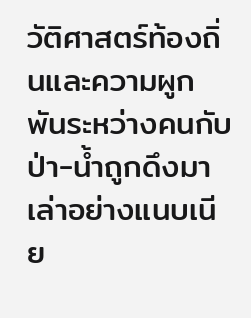วัติศาสตร์ท้องถิ่นและความผูกพันระหว่างคนกับป่า-น้ำถูกดึงมาเล่าอย่างแนบเนีย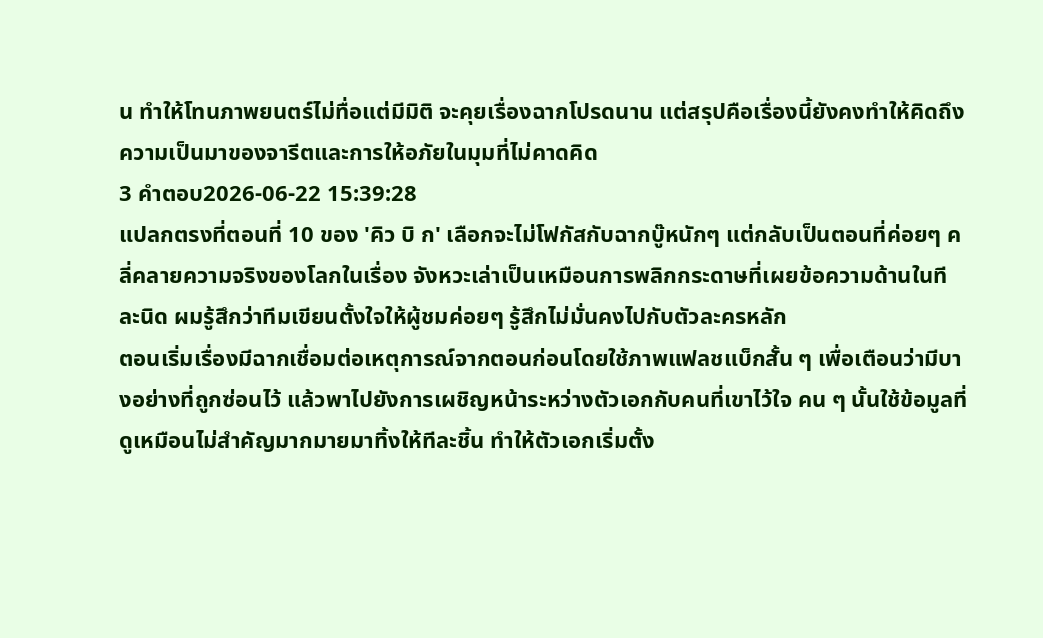น ทำให้โทนภาพยนตร์ไม่ทื่อแต่มีมิติ จะคุยเรื่องฉากโปรดนาน แต่สรุปคือเรื่องนี้ยังคงทำให้คิดถึงความเป็นมาของจารีตและการให้อภัยในมุมที่ไม่คาดคิด
3 คำตอบ2026-06-22 15:39:28
แปลกตรงที่ตอนที่ 10 ของ 'คิว บิ ก' เลือกจะไม่โฟกัสกับฉากบู๊หนักๆ แต่กลับเป็นตอนที่ค่อยๆ คลี่คลายความจริงของโลกในเรื่อง จังหวะเล่าเป็นเหมือนการพลิกกระดาษที่เผยข้อความด้านในทีละนิด ผมรู้สึกว่าทีมเขียนตั้งใจให้ผู้ชมค่อยๆ รู้สึกไม่มั่นคงไปกับตัวละครหลัก
ตอนเริ่มเรื่องมีฉากเชื่อมต่อเหตุการณ์จากตอนก่อนโดยใช้ภาพแฟลชแบ็กสั้น ๆ เพื่อเตือนว่ามีบางอย่างที่ถูกซ่อนไว้ แล้วพาไปยังการเผชิญหน้าระหว่างตัวเอกกับคนที่เขาไว้ใจ คน ๆ นั้นใช้ข้อมูลที่ดูเหมือนไม่สำคัญมากมายมาทิ้งให้ทีละชิ้น ทำให้ตัวเอกเริ่มตั้ง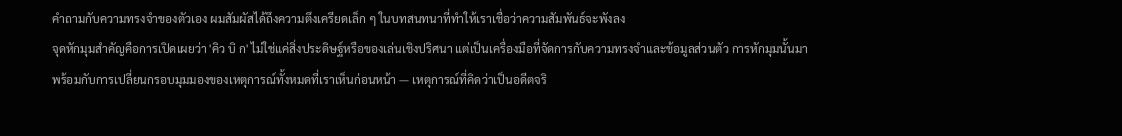คำถามกับความทรงจำของตัวเอง ผมสัมผัสได้ถึงความตึงเครียดเล็ก ๆ ในบทสนทนาที่ทำให้เราเชื่อว่าความสัมพันธ์จะพังลง
จุดหักมุมสำคัญคือการเปิดเผยว่า 'คิว บิ ก' ไม่ใช่แค่สิ่งประดิษฐ์หรือของเล่นเชิงปริศนา แต่เป็นเครื่องมือที่จัดการกับความทรงจำและข้อมูลส่วนตัว การหักมุมนั้นมาพร้อมกับการเปลี่ยนกรอบมุมมองของเหตุการณ์ทั้งหมดที่เราเห็นก่อนหน้า — เหตุการณ์ที่คิดว่าเป็นอดีตจริ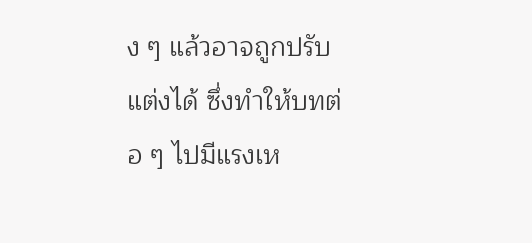ง ๆ แล้วอาจถูกปรับแต่งได้ ซึ่งทำให้บทต่อ ๆ ไปมีแรงเห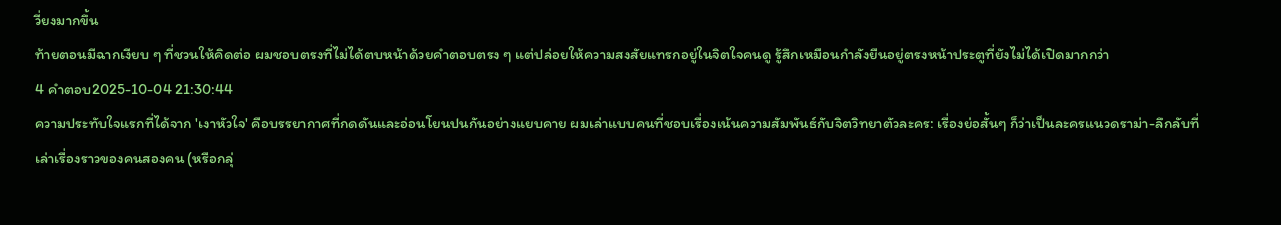วี่ยงมากขึ้น
ท้ายตอนมีฉากเงียบ ๆ ที่ชวนให้คิดต่อ ผมชอบตรงที่ไม่ได้ตบหน้าด้วยคำตอบตรง ๆ แต่ปล่อยให้ความสงสัยแทรกอยู่ในจิตใจคนดู รู้สึกเหมือนกำลังยืนอยู่ตรงหน้าประตูที่ยังไม่ได้เปิดมากกว่า
4 คำตอบ2025-10-04 21:30:44
ความประทับใจแรกที่ได้จาก 'เงาหัวใจ' คือบรรยากาศที่กดดันและอ่อนโยนปนกันอย่างแยบคาย ผมเล่าแบบคนที่ชอบเรื่องเน้นความสัมพันธ์กับจิตวิทยาตัวละคร: เรื่องย่อสั้นๆ ก็ว่าเป็นละครแนวดราม่า-ลึกลับที่เล่าเรื่องราวของคนสองคน (หรือกลุ่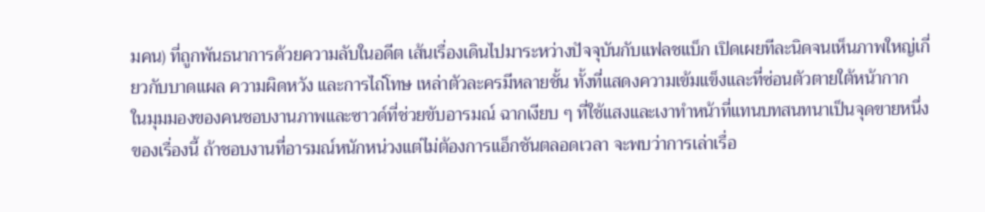มคน) ที่ถูกพันธนาการด้วยความลับในอดีต เส้นเรื่องเดินไปมาระหว่างปัจจุบันกับแฟลชแบ็ก เปิดเผยทีละนิดจนเห็นภาพใหญ่เกี่ยวกับบาดแผล ความผิดหวัง และการไถ่โทษ เหล่าตัวละครมีหลายชั้น ทั้งที่แสดงความเข้มแข็งและที่ซ่อนตัวตายใต้หน้ากาก
ในมุมมองของคนชอบงานภาพและซาวด์ที่ช่วยขับอารมณ์ ฉากเงียบ ๆ ที่ใช้แสงและเงาทำหน้าที่แทนบทสนทนาเป็นจุดขายหนึ่งของเรื่องนี้ ถ้าชอบงานที่อารมณ์หนักหน่วงแต่ไม่ต้องการแอ็กชันตลอดเวลา จะพบว่าการเล่าเรื่อ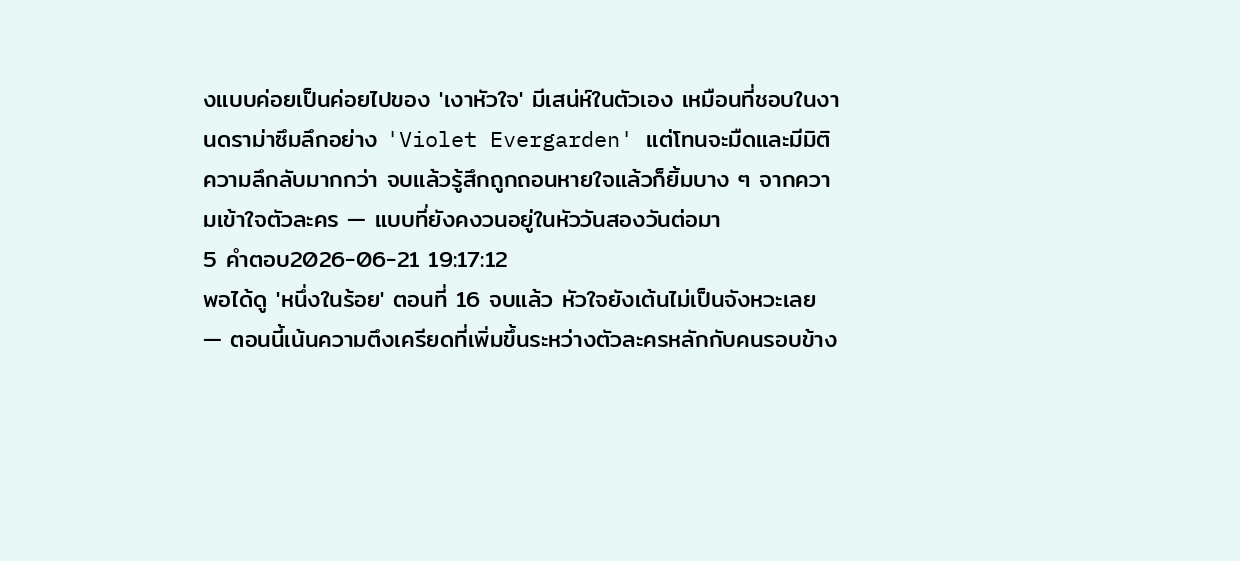งแบบค่อยเป็นค่อยไปของ 'เงาหัวใจ' มีเสน่ห์ในตัวเอง เหมือนที่ชอบในงานดราม่าซึมลึกอย่าง 'Violet Evergarden' แต่โทนจะมืดและมีมิติความลึกลับมากกว่า จบแล้วรู้สึกถูกถอนหายใจแล้วก็ยิ้มบาง ๆ จากความเข้าใจตัวละคร — แบบที่ยังคงวนอยู่ในหัววันสองวันต่อมา
5 คำตอบ2026-06-21 19:17:12
พอได้ดู 'หนึ่งในร้อย' ตอนที่ 16 จบแล้ว หัวใจยังเต้นไม่เป็นจังหวะเลย — ตอนนี้เน้นความตึงเครียดที่เพิ่มขึ้นระหว่างตัวละครหลักกับคนรอบข้าง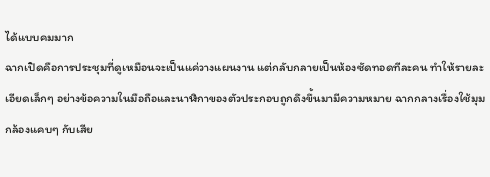ได้แบบคมมาก
ฉากเปิดคือการประชุมที่ดูเหมือนจะเป็นแค่วางแผนงาน แต่กลับกลายเป็นห้องซัดทอดทีละคน ทำให้รายละเอียดเล็กๆ อย่างข้อความในมือถือและนาฬิกาของตัวประกอบถูกดึงขึ้นมามีความหมาย ฉากกลางเรื่องใช้มุมกล้องแคบๆ กับเสีย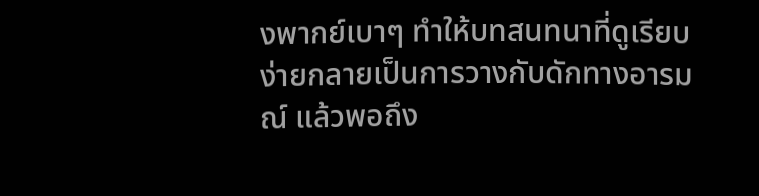งพากย์เบาๆ ทำให้บทสนทนาที่ดูเรียบง่ายกลายเป็นการวางกับดักทางอารมณ์ แล้วพอถึง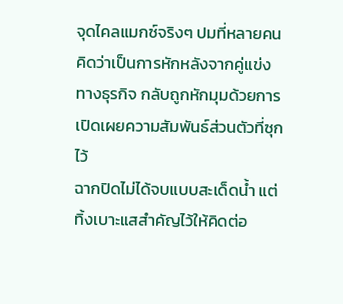จุดไคลแมกซ์จริงๆ ปมที่หลายคนคิดว่าเป็นการหักหลังจากคู่แข่งทางธุรกิจ กลับถูกหักมุมด้วยการเปิดเผยความสัมพันธ์ส่วนตัวที่ซุกไว้
ฉากปิดไม่ได้จบแบบสะเด็ดน้ำ แต่ทิ้งเบาะแสสำคัญไว้ให้คิดต่อ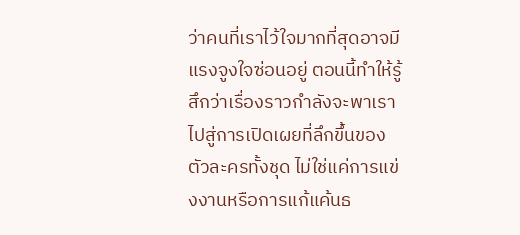ว่าคนที่เราไว้ใจมากที่สุดอาจมีแรงจูงใจซ่อนอยู่ ตอนนี้ทำให้รู้สึกว่าเรื่องราวกำลังจะพาเราไปสู่การเปิดเผยที่ลึกขึ้นของตัวละครทั้งชุด ไม่ใช่แค่การแข่งงานหรือการแก้แค้นธ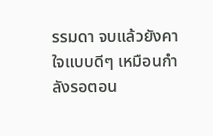รรมดา จบแล้วยังคาใจแบบดีๆ เหมือนกำลังรอตอน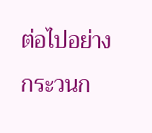ต่อไปอย่างกระวนก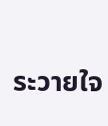ระวายใจ